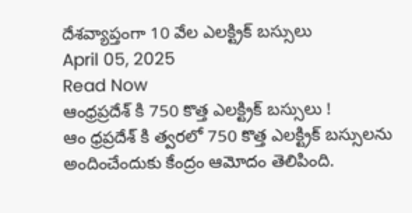దేశవ్యాప్తంగా 10 వేల ఎలక్ట్రిక్ బస్సులు
April 05, 2025
Read Now
ఆంధ్రప్రదేశ్ కి 750 కొత్త ఎలక్ట్రిక్ బస్సులు !
ఆం ధ్రప్రదేశ్ కి త్వరలో 750 కొత్త ఎలక్ట్రిక్ బస్సులను అందించేందుకు కేంద్రం ఆమోదం తెలిపింది.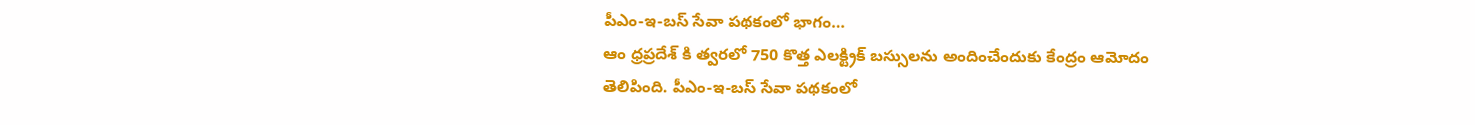పీఎం-ఇ-బస్ సేవా పథకంలో భాగం…
ఆం ధ్రప్రదేశ్ కి త్వరలో 750 కొత్త ఎలక్ట్రిక్ బస్సులను అందించేందుకు కేంద్రం ఆమోదం తెలిపింది. పీఎం-ఇ-బస్ సేవా పథకంలో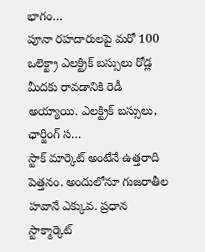భాగం…
పూనా రహదారులపై మరో 100 ఒలెక్ట్రా ఎలక్ట్రిక్ బస్సులు రోడ్ల మీదకు రావడానికి రెడీ అయ్యాయి. ఎలక్ట్రిక్ బస్సులు, ఛార్జింగ్ స…
స్టాక్ మార్కెట్ అంటేనే ఉత్తరాది పెత్తనం. అందులోనూ గుజరాతీల హవానే ఎక్కువ. ప్రధాన స్టాక్మార్కెట్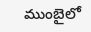ముంబైలో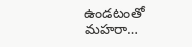ఉండటంతో మహరా…